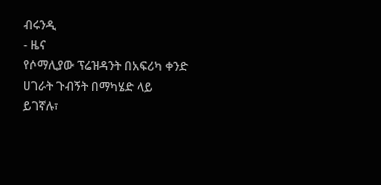ብሩንዲ
- ዜና
የሶማሊያው ፕሬዝዳንት በአፍሪካ ቀንድ ሀገራት ጉብኝት በማካሄድ ላይ ይገኛሉ፣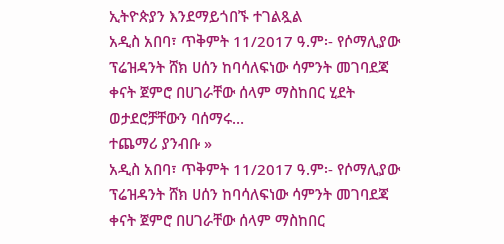ኢትዮጵያን እንደማይጎበኙ ተገልጿል
አዲስ አበባ፣ ጥቅምት 11/2017 ዓ.ም፡- የሶማሊያው ፕሬዝዳንት ሸክ ሀሰን ከባሳለፍነው ሳምንት መገባደጃ ቀናት ጀምሮ በሀገራቸው ሰላም ማስከበር ሂደት ወታደሮቻቸውን ባሰማሩ…
ተጨማሪ ያንብቡ »
አዲስ አበባ፣ ጥቅምት 11/2017 ዓ.ም፡- የሶማሊያው ፕሬዝዳንት ሸክ ሀሰን ከባሳለፍነው ሳምንት መገባደጃ ቀናት ጀምሮ በሀገራቸው ሰላም ማስከበር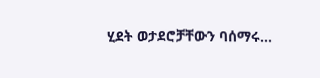ሂደት ወታደሮቻቸውን ባሰማሩ…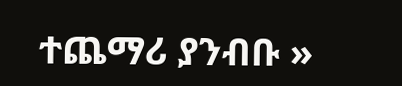ተጨማሪ ያንብቡ »